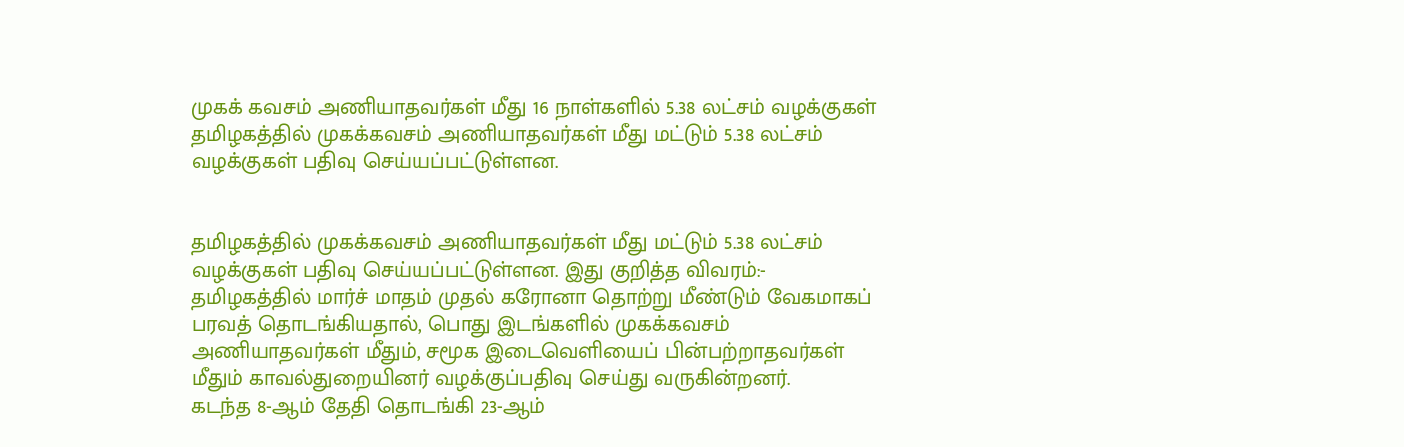முகக் கவசம் அணியாதவர்கள் மீது 16 நாள்களில் 5.38 லட்சம் வழக்குகள்
தமிழகத்தில் முகக்கவசம் அணியாதவர்கள் மீது மட்டும் 5.38 லட்சம் வழக்குகள் பதிவு செய்யப்பட்டுள்ளன.


தமிழகத்தில் முகக்கவசம் அணியாதவர்கள் மீது மட்டும் 5.38 லட்சம் வழக்குகள் பதிவு செய்யப்பட்டுள்ளன. இது குறித்த விவரம்:-
தமிழகத்தில் மார்ச் மாதம் முதல் கரோனா தொற்று மீண்டும் வேகமாகப் பரவத் தொடங்கியதால், பொது இடங்களில் முகக்கவசம் அணியாதவர்கள் மீதும், சமூக இடைவெளியைப் பின்பற்றாதவர்கள் மீதும் காவல்துறையினர் வழக்குப்பதிவு செய்து வருகின்றனர்.
கடந்த 8-ஆம் தேதி தொடங்கி 23-ஆம்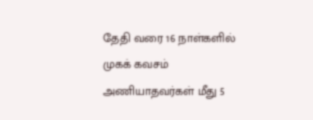தேதி வரை 16 நாள்களில் முகக் கவசம் அணியாதவர்கள் மீது 5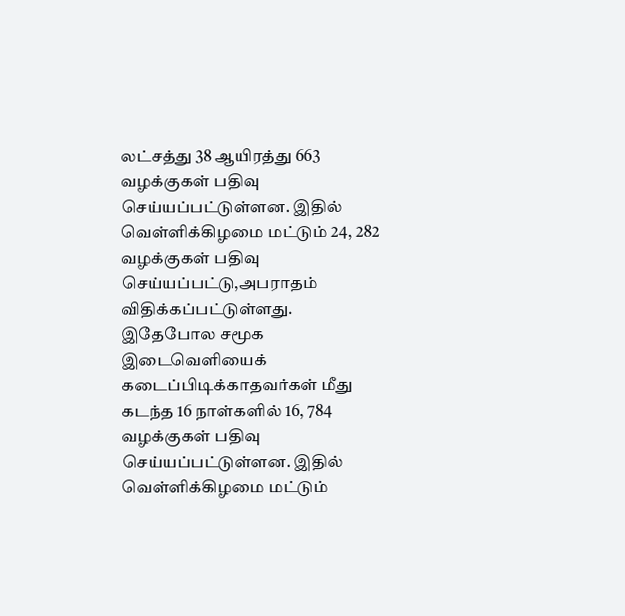லட்சத்து 38 ஆயிரத்து 663 வழக்குகள் பதிவு செய்யப்பட்டுள்ளன. இதில் வெள்ளிக்கிழமை மட்டும் 24, 282 வழக்குகள் பதிவு செய்யப்பட்டு,அபராதம் விதிக்கப்பட்டுள்ளது.
இதேபோல சமூக இடைவெளியைக் கடைப்பிடிக்காதவர்கள் மீது கடந்த 16 நாள்களில் 16, 784 வழக்குகள் பதிவு செய்யப்பட்டுள்ளன. இதில் வெள்ளிக்கிழமை மட்டும்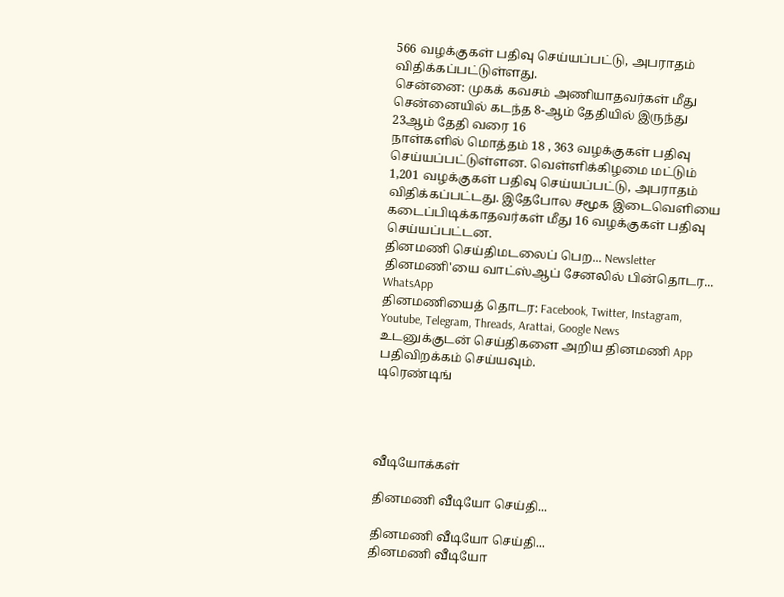566 வழக்குகள் பதிவு செய்யப்பட்டு, அபராதம் விதிக்கப்பட்டுள்ளது.
சென்னை: முகக் கவசம் அணியாதவர்கள் மீது சென்னையில் கடந்த 8-ஆம் தேதியில் இருந்து 23ஆம் தேதி வரை 16
நாள்களில் மொத்தம் 18 , 363 வழக்குகள் பதிவு செய்யப்பட்டுள்ளன. வெள்ளிக்கிழமை மட்டும் 1,201 வழக்குகள் பதிவு செய்யப்பட்டு, அபராதம் விதிக்கப்பட்டது. இதேபோல சமூக இடைவெளியை கடைப்பிடிக்காதவர்கள் மீது 16 வழக்குகள் பதிவு செய்யப்பட்டன.
தினமணி செய்திமடலைப் பெற... Newsletter
தினமணி'யை வாட்ஸ்ஆப் சேனலில் பின்தொடர... WhatsApp
தினமணியைத் தொடர: Facebook, Twitter, Instagram, Youtube, Telegram, Threads, Arattai, Google News
உடனுக்குடன் செய்திகளை அறிய தினமணி App பதிவிறக்கம் செய்யவும்.
டிரெண்டிங்




வீடியோக்கள்

தினமணி வீடியோ செய்தி...

தினமணி வீடியோ செய்தி...
தினமணி வீடியோ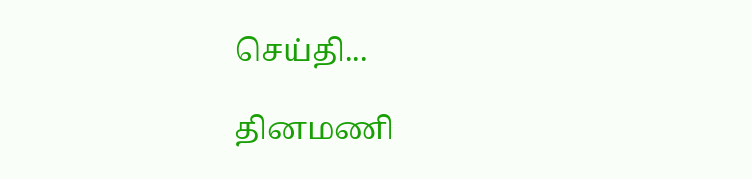செய்தி...

தினமணி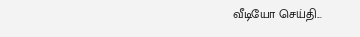வீடியோ செய்தி...